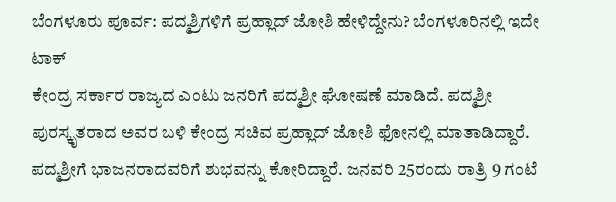ಬೆಂಗಳೂರು ಪೂರ್ವ: ಪದ್ಮಶ್ರಿಗಳಿಗೆ ಪ್ರಹ್ಲಾದ್ ಜೋಶಿ ಹೇಳಿದ್ದೇನು? ಬೆಂಗಳೂರಿನಲ್ಲಿ ಇದೇ ಟಾಕ್
ಕೇಂದ್ರ ಸರ್ಕಾರ ರಾಜ್ಯದ ಎಂಟು ಜನರಿಗೆ ಪದ್ಮಶ್ರೀ ಘೋಷಣೆ ಮಾಡಿದೆ. ಪದ್ಮಶ್ರೀ ಪುರಸ್ಕೃತರಾದ ಅವರ ಬಳಿ ಕೇಂದ್ರ ಸಚಿವ ಪ್ರಹ್ಲಾದ್ ಜೋಶಿ ಫೋನಲ್ಲಿ ಮಾತಾಡಿದ್ದಾರೆ. ಪದ್ಮಶ್ರೀಗೆ ಭಾಜನರಾದವರಿಗೆ ಶುಭವನ್ನು ಕೋರಿದ್ದಾರೆ. ಜನವರಿ 25ರಂದು ರಾತ್ರಿ 9 ಗಂಟೆ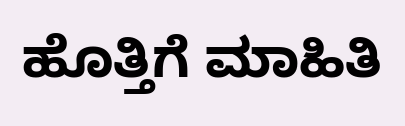ಹೊತ್ತಿಗೆ ಮಾಹಿತಿ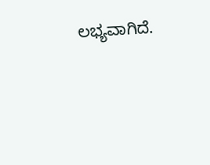ಲಭ್ಯವಾಗಿದೆ.